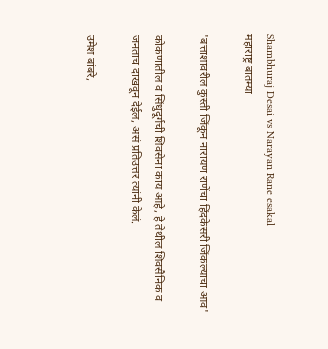Shambhuraj Desai vs Narayan Rane esakal
महाराष्ट्र बातम्या

'बत्ताशावरील कुस्ती जिंकून नारायण राणेंचा हिंदकेसरी जिंकल्याचा आव'

कोकणातील व सिंधुदूर्गची शिवसेना काय आहे, हे तेथील शिवसैनिक व जनताच दाखवून देईल, असं प्रतिउत्तर त्यांनी केलं.

उमेश बांबरे,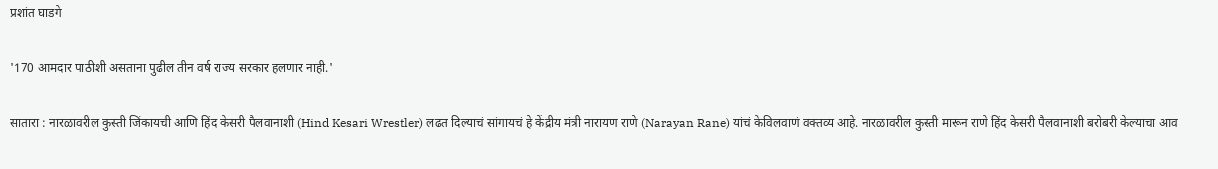प्रशांत घाडगे

'170 आमदार पाठीशी असताना पुढील तीन वर्ष राज्य सरकार हलणार नाही.'

सातारा : नारळावरील कुस्ती जिंकायची आणि हिंद केसरी पैलवानाशी (Hind Kesari Wrestler) लढत दिल्याचं सांगायचं हे केंद्रीय मंत्री नारायण राणे (Narayan Rane) यांचं केविलवाणं वक्तव्य आहे. नारळावरील कुस्ती मारून राणे हिंद केसरी पैलवानाशी बरोबरी केल्याचा आव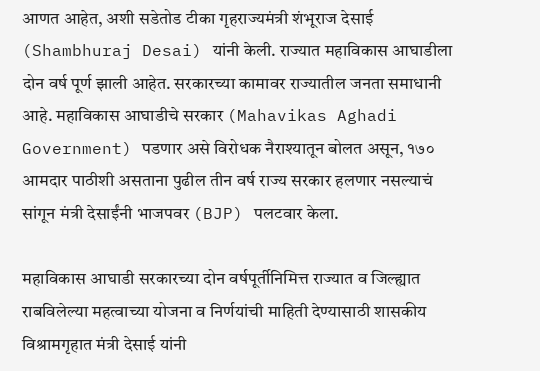आणत आहेत, अशी सडेतोड टीका गृहराज्यमंत्री शंभूराज देसाई (Shambhuraj Desai) यांनी केली. राज्यात महाविकास आघाडीला दोन वर्ष पूर्ण झाली आहेत. सरकारच्या कामावर राज्यातील जनता समाधानी आहे. महाविकास आघाडीचे सरकार (Mahavikas Aghadi Government) पडणार असे विरोधक नैराश्‍यातून बोलत असून, १७० आमदार पाठीशी असताना पुढील तीन वर्ष राज्य सरकार हलणार नसल्याचं सांगून मंत्री देसाईंनी भाजपवर (BJP) पलटवार केला.

महाविकास आघाडी सरकारच्या दोन वर्षपूर्तीनिमित्त राज्यात व जिल्ह्यात राबविलेल्या महत्वाच्या योजना व निर्णयांची माहिती देण्यासाठी शासकीय विश्रामगृहात मंत्री देसाई यांनी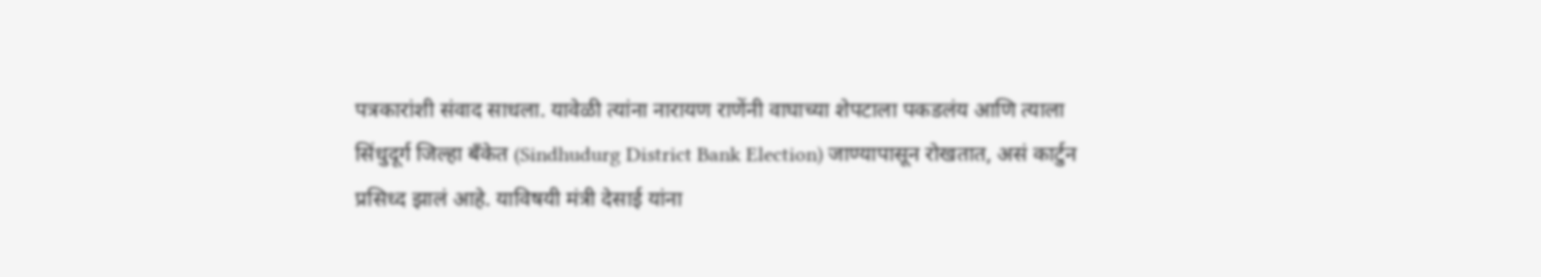पत्रकारांशी संवाद साधला. यावेळी त्यांना नारायण राणेंनी वाघाच्या शेपटाला पकडलंय आणि त्याला सिंधुदूर्ग जिल्हा बँकेत (Sindhudurg District Bank Election) जाण्यापासून रोखतात, असं कार्टुन प्रसिध्द झालं आहे. याविषयी मंत्री देसाई यांना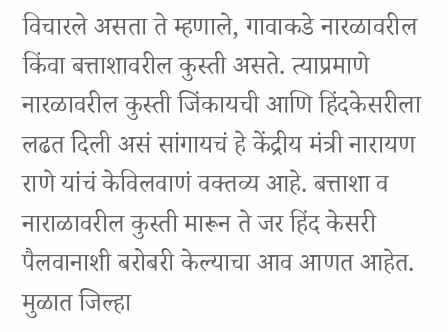विचारले असता ते म्हणाले, गावाकडे नारळावरील किंवा बत्ताशावरील कुस्ती असते. त्याप्रमाणे नारळावरील कुस्ती जिंकायची आणि हिंदकेसरीला लढत दिली असं सांगायचं हे केंद्रीय मंत्री नारायण राणे यांचं केविलवाणं वक्तव्य आहे. बत्ताशा व नाराळावरील कुस्ती मारून ते जर हिंद केसरी पैलवानाशी बरोबरी केल्याचा आव आणत आहेत. मुळात जिल्हा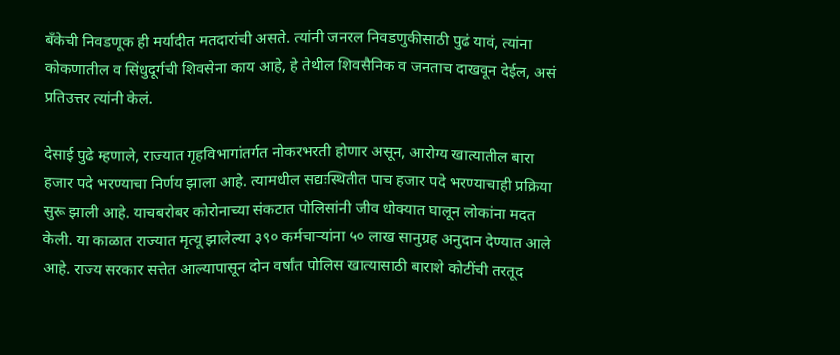बँकेची निवडणूक ही मर्यादीत मतदारांची असते. त्यांनी जनरल निवडणुकीसाठी पुढं यावं, त्यांना कोकणातील व सिंधुदूर्गची शिवसेना काय आहे, हे तेथील शिवसैनिक व जनताच दाखवून देईल, असं प्रतिउत्तर त्यांनी केलं.

देसाई पुढे म्हणाले, राज्यात गृहविभागांतर्गत नोकरभरती होणार असून, आरोग्य खात्यातील बारा हजार पदे भरण्याचा निर्णय झाला आहे. त्यामधील सद्यःस्थितीत पाच हजार पदे भरण्याचाही प्रक्रिया सुरू झाली आहे. याचबरोबर कोरोनाच्या संकटात पोलिसांनी जीव धोक्यात घालून लोकांना मदत केली. या काळात राज्यात मृत्यू झालेल्या ३९० कर्मचाऱ्यांना ५० लाख सानुग्रह अनुदान देण्यात आले आहे. राज्य सरकार सत्तेत आल्यापासून दोन वर्षांत पोलिस खात्यासाठी बाराशे कोटींची तरतूद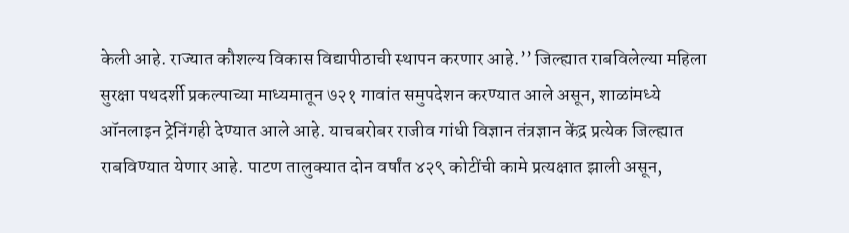केली आहे. राज्यात कौशल्य विकास विद्यापीठाची स्थापन करणार आहे.’’ जिल्ह्यात राबविलेल्या महिला सुरक्षा पथदर्शी प्रकल्पाच्या माध्यमातून ७२१ गावांत समुपदेशन करण्यात आले असून, शाळांमध्ये ऑनलाइन ट्रेनिंगही देण्यात आले आहे. याचबरोबर राजीव गांधी विज्ञान तंत्रज्ञान केंद्र प्रत्येक जिल्ह्यात राबविण्यात येणार आहे. पाटण तालुक्यात दोन वर्षांत ४२९ कोटींची कामे प्रत्यक्षात झाली असून,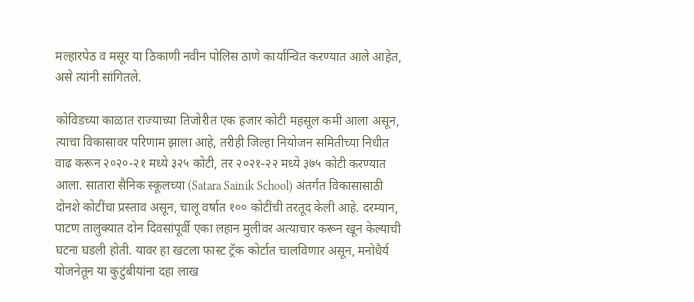मल्हारपेठ व मसूर या ठिकाणी नवीन पोलिस ठाणे कार्यान्वित करण्यात आले आहेत, असे त्यांनी सांगितले.

कोविडच्या काळात राज्याच्या तिजोरीत एक हजार कोटी महसूल कमी आला असून, त्याचा विकासावर परिणाम झाला आहे, तरीही जिल्हा नियोजन समितीच्या निधीत वाढ करून २०२०-२१ मध्ये ३२५ कोटी, तर २०२१-२२ मध्ये ३७५ कोटी करण्यात आला. सातारा सैनिक स्कूलच्या (Satara Sainik School) अंतर्गत विकासासाठी दोनशे कोटींचा प्रस्ताव असून, चालू वर्षात १०० कोटींची तरतूद केली आहे. दरम्यान, पाटण तालुक्यात दोन दिवसांपूर्वी एका लहान मुलीवर अत्याचार करून खून केल्याची घटना घडली होती. यावर हा खटला फास्ट ट्रॅक कोर्टात चालविणार असून, मनोधैर्य योजनेतून या कुटुंबीयांना दहा लाख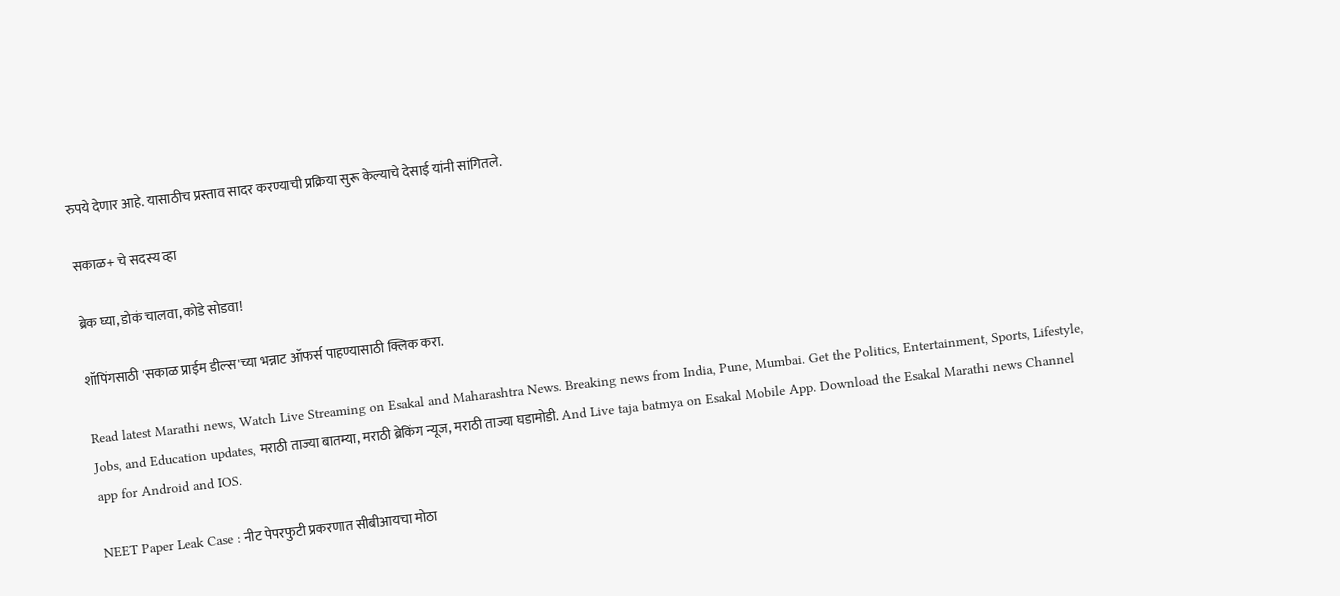रुपये देणार आहे. यासाठीच प्रस्ताव सादर करण्याची प्रक्रिया सुरू केल्याचे देसाई यांनी सांगितले.

सकाळ+ चे सदस्य व्हा

ब्रेक घ्या, डोकं चालवा, कोडे सोडवा!

शॉपिंगसाठी 'सकाळ प्राईम डील्स'च्या भन्नाट ऑफर्स पाहण्यासाठी क्लिक करा.

Read latest Marathi news, Watch Live Streaming on Esakal and Maharashtra News. Breaking news from India, Pune, Mumbai. Get the Politics, Entertainment, Sports, Lifestyle, Jobs, and Education updates, मराठी ताज्या बातम्या, मराठी ब्रेकिंग न्यूज, मराठी ताज्या घडामोडी. And Live taja batmya on Esakal Mobile App. Download the Esakal Marathi news Channel app for Android and IOS.

NEET Paper Leak Case : नीट पेपरफुटी प्रकरणात सीबीआयचा मोठा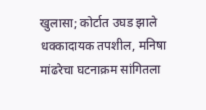खुलासा; कोर्टात उघड झाले धक्कादायक तपशील, मनिषा मांढरेचा घटनाक्रम सांगितला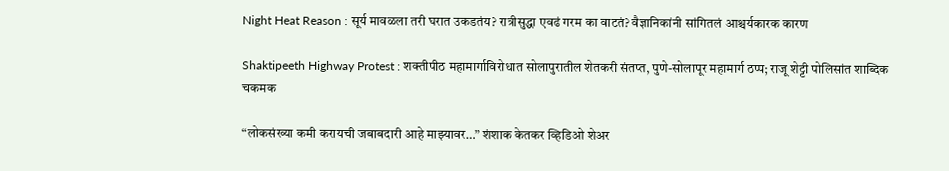Night Heat Reason : सूर्य मावळला तरी घरात उकडतंय? रात्रीसुद्धा एवढं गरम का वाटतं? वैज्ञानिकांनी सांगितलं आश्चर्यकारक कारण

Shaktipeeth Highway Protest : शक्तीपीठ महामार्गाविरोधात सोलापुरातील शेतकरी संतप्त, पुणे-सोलापूर महामार्ग ठप्प; राजू शेट्टी पोलिसांत शाब्दिक चकमक

“लोकसंख्या कमी करायची जबाबदारी आहे माझ्यावर…” शंशाक केतकर व्हिडिओ शेअर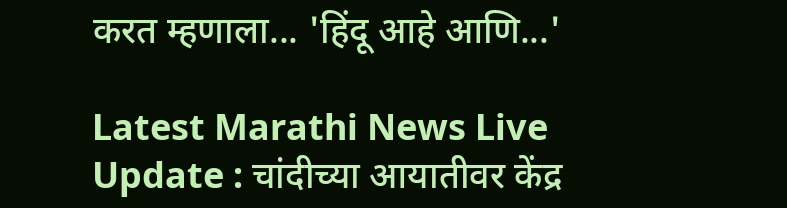करत म्हणाला... 'हिंदू आहे आणि...'

Latest Marathi News Live Update : चांदीच्या आयातीवर केंद्र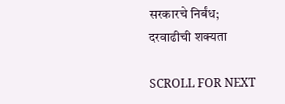सरकारचे निर्बंध; दरवाढीची शक्यता

SCROLL FOR NEXT